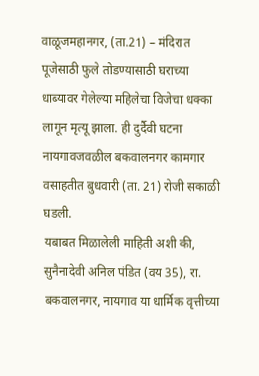वाळूजमहानगर, (ता.21) – मंदिरात पूजेसाठी फुले तोडण्यासाठी घराच्या धाब्यावर गेलेल्या महिलेचा विजेचा धक्का लागून मृत्यू झाला. ही दुर्दैवी घटना नायगावजवळील बकवालनगर कामगार वसाहतीत बुधवारी (ता. 21) रोजी सकाळी घडली.
यबाबत मिळालेली माहिती अशी की, सुनैनादेवी अनिल पंडित (वय 35), रा. बकवालनगर, नायगाव या धार्मिक वृत्तीच्या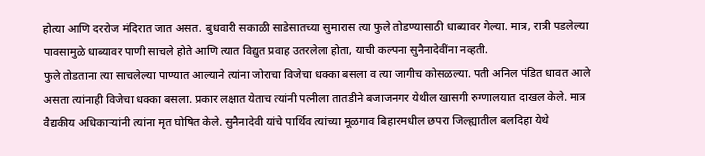होत्या आणि दररोज मंदिरात जात असत. बुधवारी सकाळी साडेसातच्या सुमारास त्या फुले तोडण्यासाठी धाब्यावर गेल्या. मात्र, रात्री पडलेल्या पावसामुळे धाब्यावर पाणी साचले होते आणि त्यात विद्युत प्रवाह उतरलेला होता, याची कल्पना सुनैनादेवींना नव्हती.
फुले तोडताना त्या साचलेल्या पाण्यात आल्याने त्यांना जोराचा विजेचा धक्का बसला व त्या जागीच कोसळल्या. पती अनिल पंडित धावत आले असता त्यांनाही विजेचा धक्का बसला. प्रकार लक्षात येताच त्यांनी पत्नीला तातडीने बजाजनगर येथील खासगी रुग्णालयात दाखल केले. मात्र वैद्यकीय अधिकाऱ्यांनी त्यांना मृत घोषित केले. सुनैनादेवी यांचे पार्थिव त्यांच्या मूळगाव बिहारमधील छपरा जिल्ह्यातील बलदिहा येथे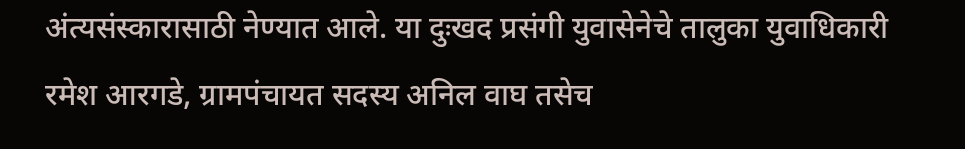अंत्यसंस्कारासाठी नेण्यात आले. या दुःखद प्रसंगी युवासेनेचे तालुका युवाधिकारी रमेश आरगडे, ग्रामपंचायत सदस्य अनिल वाघ तसेच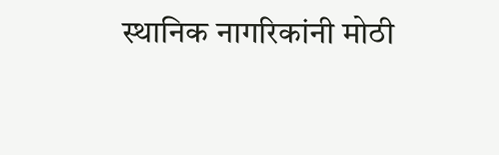स्थानिक नागरिकांनी मोठी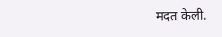मदत केली.